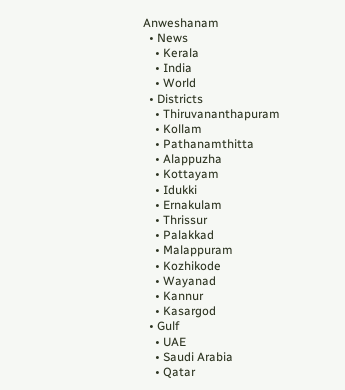Anweshanam
  • News
    • Kerala
    • India
    • World
  • Districts
    • Thiruvananthapuram
    • Kollam
    • Pathanamthitta
    • Alappuzha
    • Kottayam
    • Idukki
    • Ernakulam
    • Thrissur
    • Palakkad
    • Malappuram
    • Kozhikode
    • Wayanad
    • Kannur
    • Kasargod
  • Gulf
    • UAE
    • Saudi Arabia
    • Qatar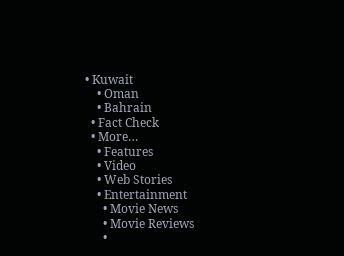• Kuwait
    • Oman
    • Bahrain
  • Fact Check
  • More…
    • Features
    • Video
    • Web Stories
    • Entertainment
      • Movie News
      • Movie Reviews
      •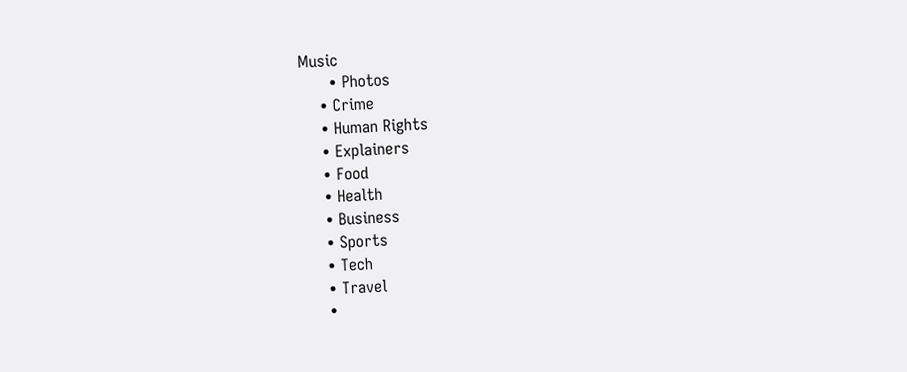Music
      • Photos
    • Crime
    • Human Rights
    • Explainers
    • Food
    • Health
    • Business
    • Sports
    • Tech
    • Travel
    •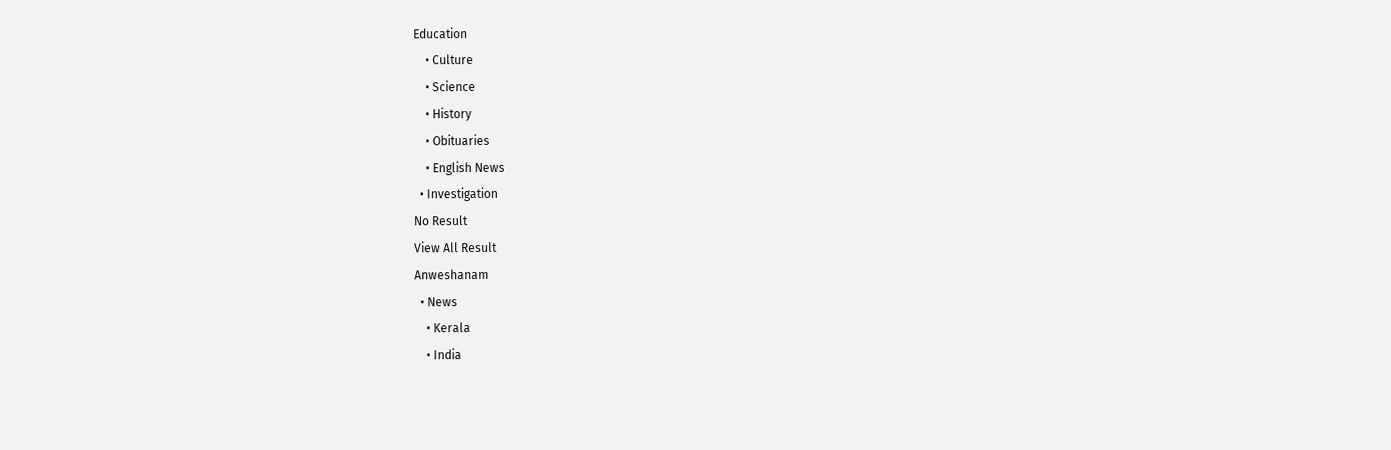Education
    • Culture
    • Science
    • History
    • Obituaries
    • English News
  • Investigation
No Result
View All Result
Anweshanam
  • News
    • Kerala
    • India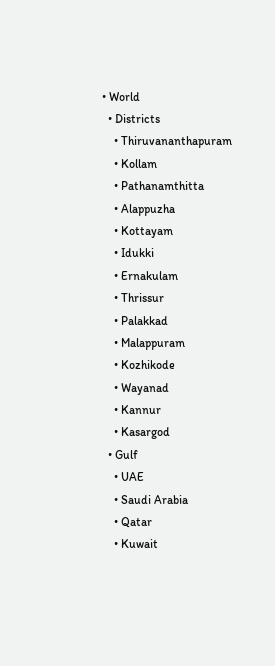• World
  • Districts
    • Thiruvananthapuram
    • Kollam
    • Pathanamthitta
    • Alappuzha
    • Kottayam
    • Idukki
    • Ernakulam
    • Thrissur
    • Palakkad
    • Malappuram
    • Kozhikode
    • Wayanad
    • Kannur
    • Kasargod
  • Gulf
    • UAE
    • Saudi Arabia
    • Qatar
    • Kuwait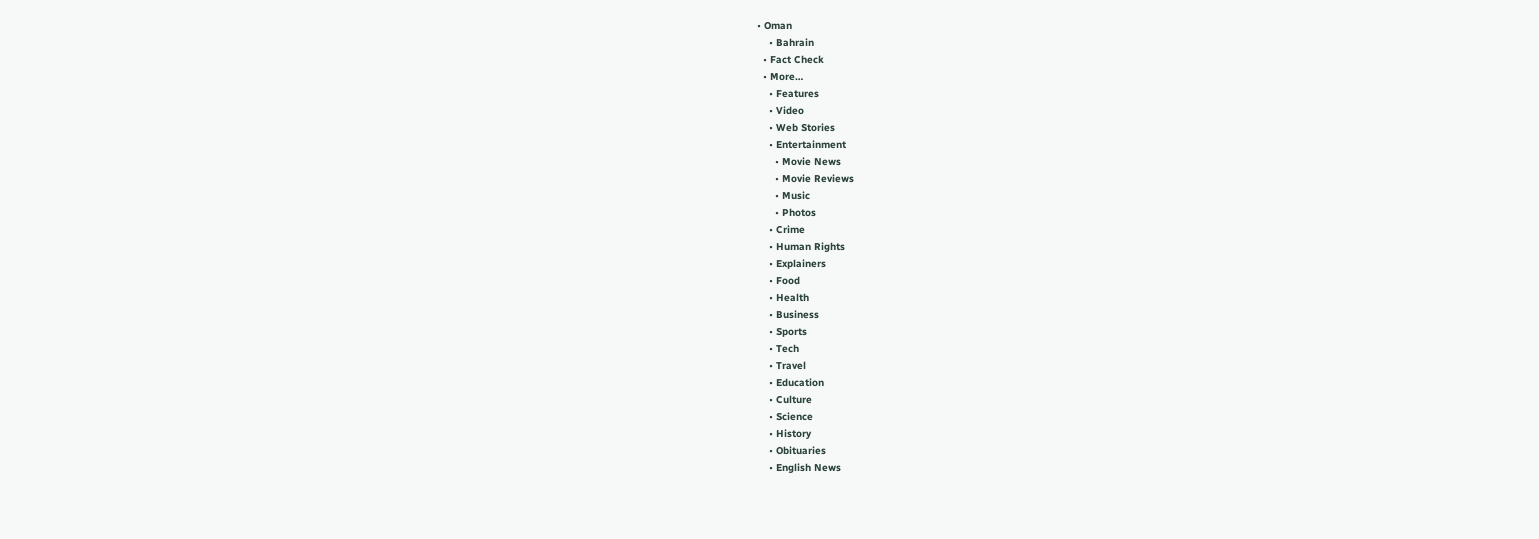• Oman
    • Bahrain
  • Fact Check
  • More…
    • Features
    • Video
    • Web Stories
    • Entertainment
      • Movie News
      • Movie Reviews
      • Music
      • Photos
    • Crime
    • Human Rights
    • Explainers
    • Food
    • Health
    • Business
    • Sports
    • Tech
    • Travel
    • Education
    • Culture
    • Science
    • History
    • Obituaries
    • English News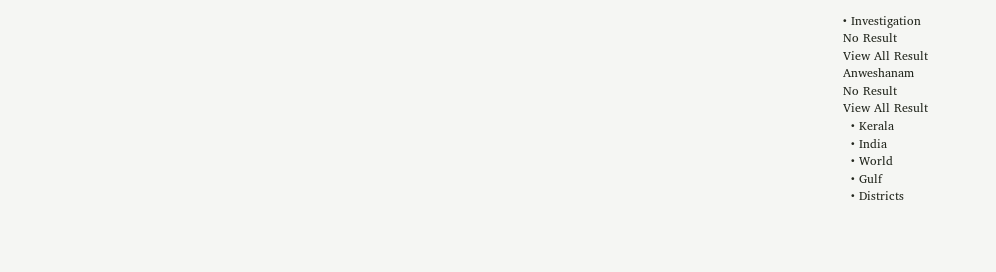• Investigation
No Result
View All Result
Anweshanam
No Result
View All Result
  • Kerala
  • India
  • World
  • Gulf
  • Districts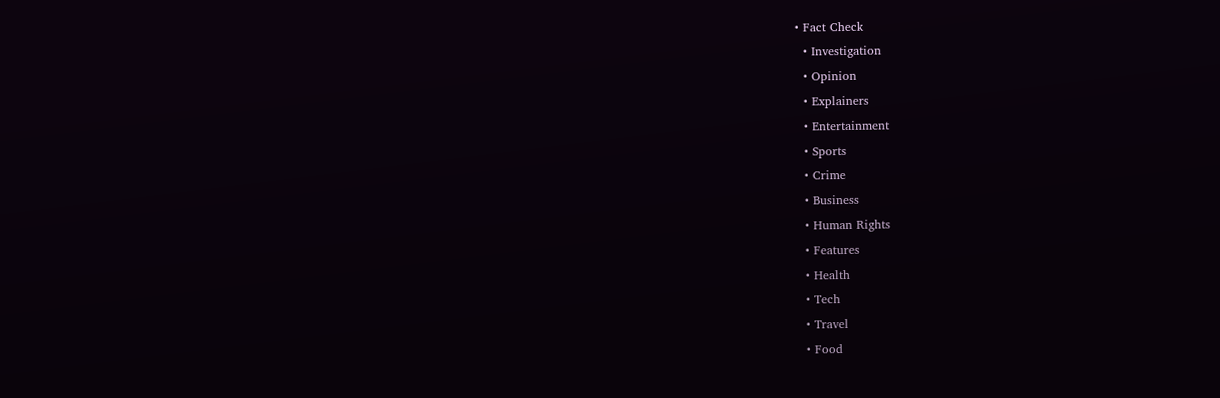• Fact Check
  • Investigation
  • Opinion
  • Explainers
  • Entertainment
  • Sports
  • Crime
  • Business
  • Human Rights
  • Features
  • Health
  • Tech
  • Travel
  • Food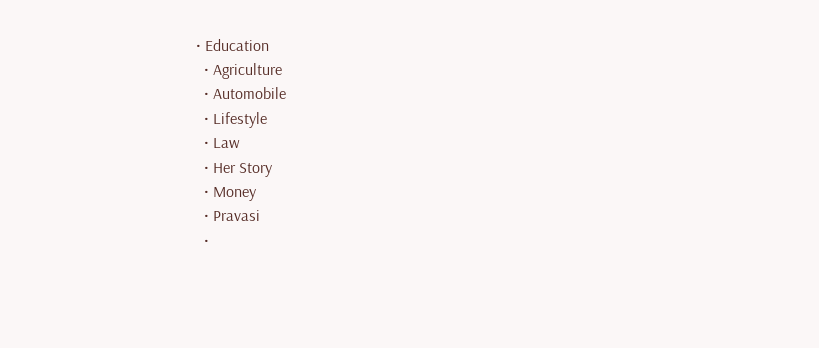• Education
  • Agriculture
  • Automobile
  • Lifestyle
  • Law
  • Her Story
  • Money
  • Pravasi
  •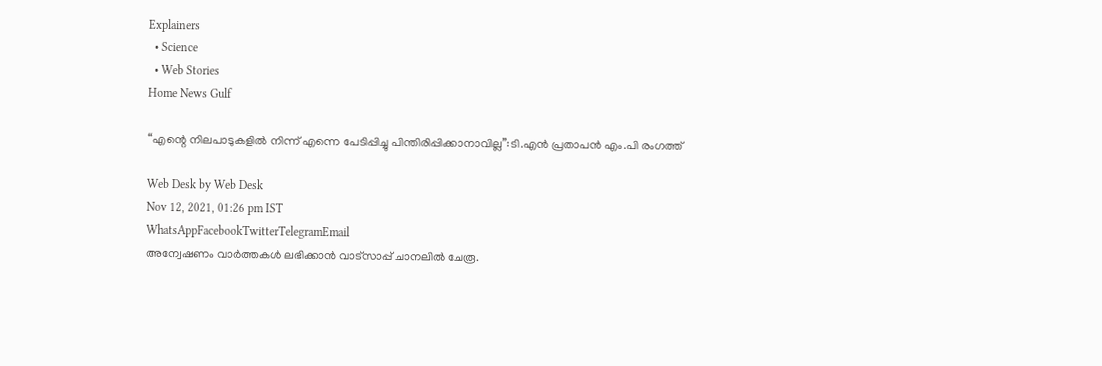Explainers
  • Science
  • Web Stories
Home News Gulf

“എന്റെ നിലപാടുകളില്‍ നിന്ന് എന്നെ പേടിപ്പിച്ചു പിന്തിരിപ്പിക്കാനാവില്ല”:ടി.എന്‍ പ്രതാപന്‍ എം.പി രംഗത്ത്

Web Desk by Web Desk
Nov 12, 2021, 01:26 pm IST
WhatsAppFacebookTwitterTelegramEmail
അന്വേഷണം വാർത്തകൾ ലഭിക്കാന്‍ വാട്സാപ്പ് ചാനലില്‍ ചേരൂ.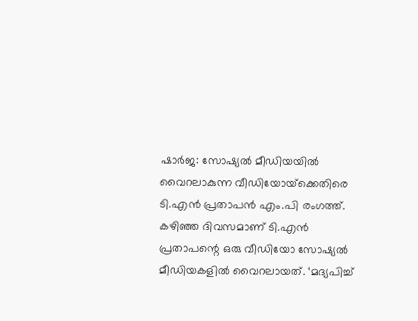ഷാര്‍ജ: സോഷ്യല്‍ മീഡിയയില്‍ വൈറലാകുന്ന വീഡിയോയ്‌ക്കെതിരെ ടി.എന്‍ പ്രതാപന്‍ എം.പി രംഗത്ത്.
കഴിഞ്ഞ ദിവസമാണ് ടി.എന്‍ പ്രതാപന്റെ ഒരു വീഡിയോ സോഷ്യല്‍ മീഡിയകളില്‍ വൈറലായത്. ‘മദ്യപിച്ച്‌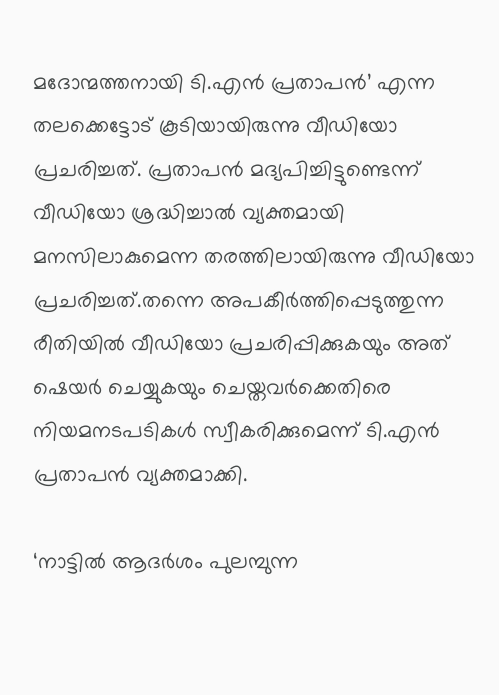മദോന്മത്തനായി ടി.എന്‍ പ്രതാപന്‍’ എന്ന തലക്കെട്ടോട് കൂടിയായിരുന്നു വീഡിയോ പ്രചരിച്ചത്. പ്രതാപന്‍ മദ്യപിച്ചിട്ടുണ്ടെന്ന് വീഡിയോ ശ്രദ്ധിച്ചാല്‍ വ്യക്തമായി മനസിലാകുമെന്ന തരത്തിലായിരുന്നു വീഡിയോ പ്രചരിച്ചത്.തന്നെ അപകീര്‍ത്തിപ്പെടുത്തുന്ന രീതിയില്‍ വീഡിയോ പ്രചരിപ്പിക്കുകയും അത് ഷെയര്‍ ചെയ്യുകയും ചെയ്തവര്‍ക്കെതിരെ നിയമനടപടികള്‍ സ്വീകരിക്കുമെന്ന് ടി.എന്‍ പ്രതാപന്‍ വ്യക്തമാക്കി.

‘നാട്ടില്‍ ആദര്‍ശം പുലമ്പുന്ന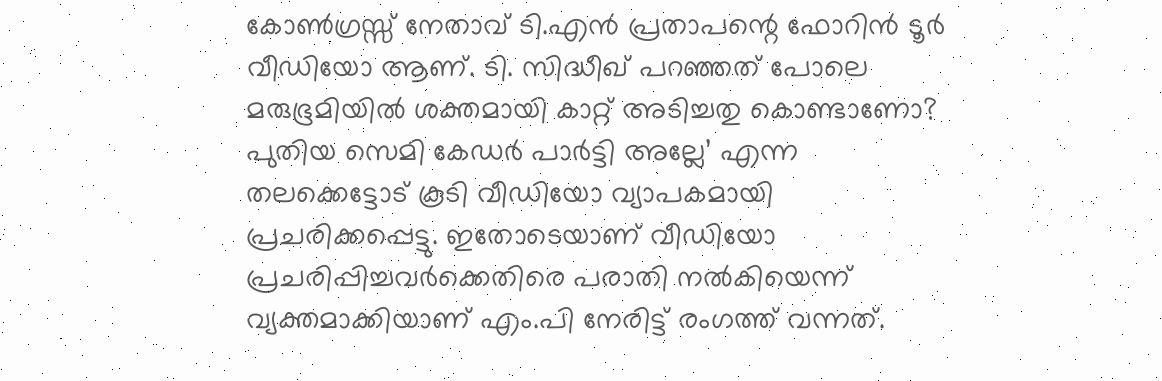കോണ്‍ഗ്രസ്സ് നേതാവ് ടി.എന്‍ പ്രതാപന്റെ ഫോറിന്‍ ടൂര്‍ വീഡിയോ ആണ്. ടി. സിദ്ധീഖ് പറഞ്ഞത് പോലെ മരുഭൂമിയില്‍ ശക്തമായി കാറ്റ് അടിച്ചതു കൊണ്ടാണോ? പുതിയ സെമി കേഡര്‍ പാര്‍ട്ടി അല്ലേ’ എന്ന തലക്കെട്ടോട് കൂടി വീഡിയോ വ്യാപകമായി പ്രചരിക്കപ്പെട്ടു. ഇതോടെയാണ് വീഡിയോ പ്രചരിപ്പിച്ചവര്‍ക്കെതിരെ പരാതി നല്‍കിയെന്ന് വ്യക്തമാക്കിയാണ് എം.പി നേരിട്ട് രംഗത്ത് വന്നത്.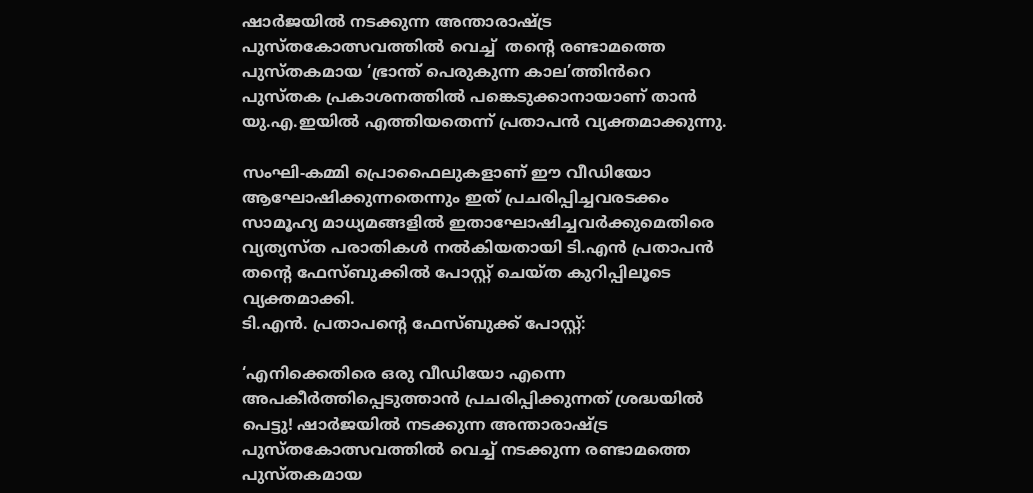ഷാര്‍ജയില്‍ നടക്കുന്ന അന്താരാഷ്ട്ര പുസ്തകോത്സവത്തില്‍ വെച്ച്‌  തന്റെ രണ്ടാമത്തെ പുസ്തകമായ ‘ഭ്രാന്ത് പെരുകുന്ന കാല’ത്തിൻറെ  പുസ്തക പ്രകാശനത്തില്‍ പങ്കെടുക്കാനായാണ് താന്‍ യു.എ.ഇയില്‍ എത്തിയതെന്ന് പ്രതാപന്‍ വ്യക്തമാക്കുന്നു.

സംഘി-കമ്മി പ്രൊഫൈലുകളാണ് ഈ വീഡിയോ ആഘോഷിക്കുന്നതെന്നും ഇത് പ്രചരിപ്പിച്ചവരടക്കം സാമൂഹ്യ മാധ്യമങ്ങളില്‍ ഇതാഘോഷിച്ചവര്‍ക്കുമെതിരെ വ്യത്യസ്ത പരാതികള്‍ നല്‍കിയതായി ടി.എന്‍ പ്രതാപന്‍ തന്റെ ഫേസ്‌ബുക്കില്‍ പോസ്റ്റ് ചെയ്ത കുറിപ്പിലൂടെ വ്യക്തമാക്കി.
ടി.എന്‍. പ്രതാപന്റെ ഫേസ്‌ബുക്ക് പോസ്റ്റ്:

‘എനിക്കെതിരെ ഒരു വീഡിയോ എന്നെ അപകീര്‍ത്തിപ്പെടുത്താന്‍ പ്രചരിപ്പിക്കുന്നത് ശ്രദ്ധയില്‍ പെട്ടു! ഷാര്‍ജയില്‍ നടക്കുന്ന അന്താരാഷ്ട്ര പുസ്തകോത്സവത്തില്‍ വെച്ച്‌ നടക്കുന്ന രണ്ടാമത്തെ പുസ്തകമായ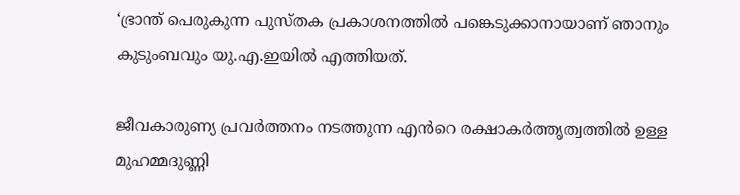‘ഭ്രാന്ത് പെരുകുന്ന പുസ്തക പ്രകാശനത്തില്‍ പങ്കെടുക്കാനായാണ് ഞാനും കുടുംബവും യു.എ.ഇയില്‍ എത്തിയത്.

ജീവകാരുണ്യ പ്രവര്‍ത്തനം നടത്തുന്ന എൻറെ രക്ഷാകര്‍ത്തൃത്വത്തില്‍ ഉള്ള മുഹമ്മദുണ്ണി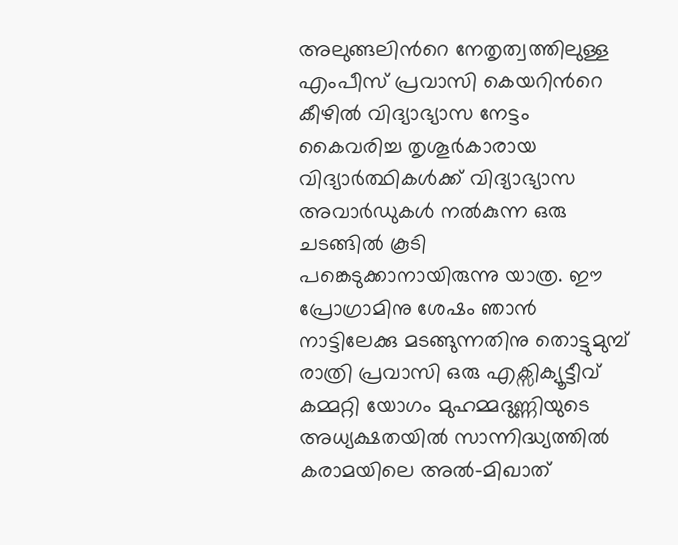അലുങ്ങലിൻറെ നേതൃത്വത്തിലുള്ള എംപീസ് പ്രവാസി കെയറിൻറെ   കീഴില്‍ വിദ്യാഭ്യാസ നേട്ടം കൈവരിച്ച തൃശൂര്‍കാരായ വിദ്യാര്‍ത്ഥികള്‍ക്ക് വിദ്യാഭ്യാസ അവാര്‍ഡുകള്‍ നല്‍കുന്ന ഒരു ചടങ്ങില്‍ കൂടി പങ്കെടുക്കാനായിരുന്നു യാത്ര. ഈ പ്രോഗ്രാമിനു ശേഷം ഞാന്‍ നാട്ടിലേക്കു മടങ്ങുന്നതിനു തൊട്ടുമുമ്പ്  രാത്രി പ്രവാസി ഒരു എക്സിക്യൂട്ടീവ് കമ്മറ്റി യോഗം മുഹമ്മദുണ്ണിയുടെ അധ്യക്ഷതയില്‍ സാന്നിദ്ധ്യത്തില്‍ കരാമയിലെ അല്‍-മിഖാത്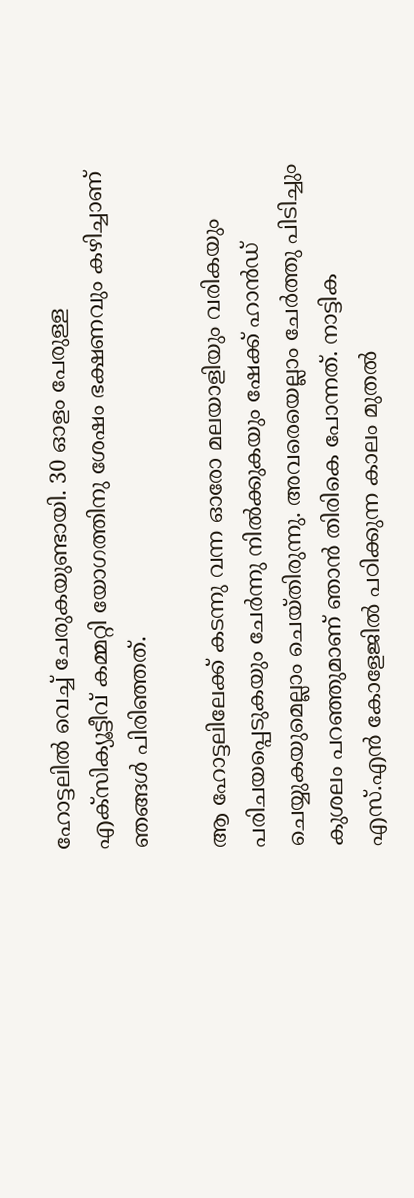ഹോട്ടലില്‍ വെച്ച്‌ ചേരുകയുണ്ടായി. 30 ഓളം പേരുള്ള എക്സിക്യൂട്ടീവ് കമ്മറ്റി യോഗത്തിനു ശേഷം ഭക്ഷണവും കഴിച്ചാണ് ഞങ്ങള്‍ പിരിഞ്ഞത്.

ആ ഹോട്ടലിലേക്ക് കടന്നു വന്ന ഓരോ മലയാളിയും വരികയും പരിചയപ്പെടുകയും ചേര്‍ന്നു നില്‍ക്കുകയും ഷേക്ക് ഹാന്‍ഡ് ചെയ്യുകയുമെല്ലാം ചെയ്തിരുന്നു. അവരെയെല്ലാം ചേര്‍ത്തു പിടിച്ചും കുശലം പറഞ്ഞുമാണ് ഞാന്‍ തിരികെ പോന്നത്. നാട്ടിക എസ്.എന്‍ കോളേജില്‍ പഠിക്കുന്ന കാലം മുതല്‍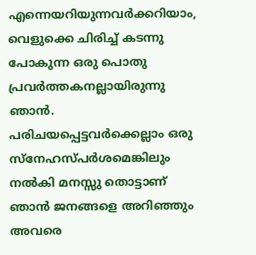എന്നെയറിയുന്നവര്‍ക്കറിയാം, വെളുക്കെ ചിരിച്ച്‌ കടന്നു പോകുന്ന ഒരു പൊതു പ്രവര്‍ത്തകനല്ലായിരുന്നു ഞാന്‍. പരിചയപ്പെട്ടവര്‍ക്കെല്ലാം ഒരു സ്നേഹസ്പര്‍ശമെങ്കിലും നല്‍കി മനസ്സു തൊട്ടാണ് ഞാന്‍ ജനങ്ങളെ അറിഞ്ഞും അവരെ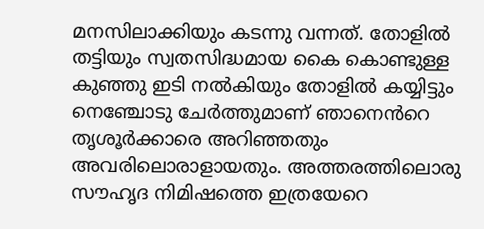മനസിലാക്കിയും കടന്നു വന്നത്. തോളില്‍ തട്ടിയും സ്വതസിദ്ധമായ കൈ കൊണ്ടുള്ള കുഞ്ഞു ഇടി നല്‍കിയും തോളില്‍ കയ്യിട്ടും നെഞ്ചോടു ചേര്‍ത്തുമാണ് ഞാനെൻറെ  തൃശൂര്‍ക്കാരെ അറിഞ്ഞതും അവരിലൊരാളായതും. അത്തരത്തിലൊരു സൗഹൃദ നിമിഷത്തെ ഇത്രയേറെ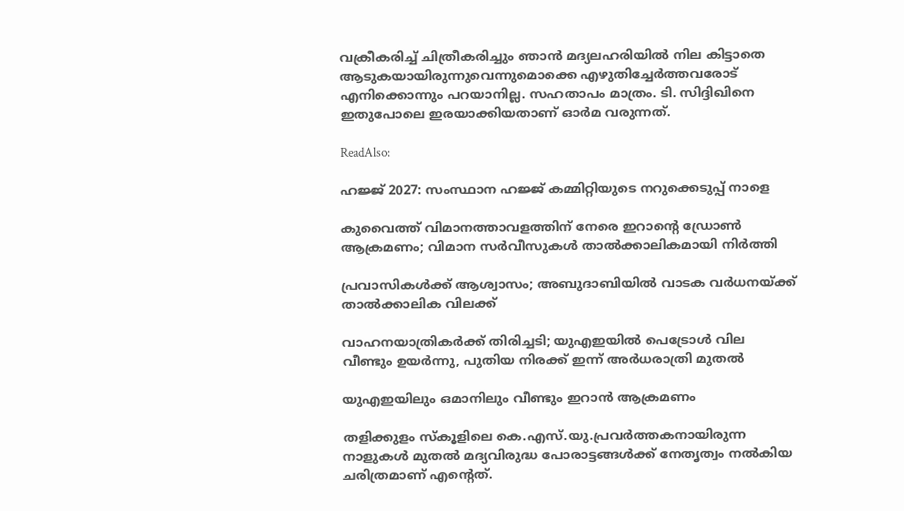വക്രീകരിച്ച്‌ ചിത്രീകരിച്ചും ഞാന്‍ മദ്യലഹരിയില്‍ നില കിട്ടാതെ ആടുകയായിരുന്നുവെന്നുമൊക്കെ എഴുതിച്ചേര്‍ത്തവരോട് എനിക്കൊന്നും പറയാനില്ല. സഹതാപം മാത്രം. ടി. സിദ്ദിഖിനെ ഇതുപോലെ ഇരയാക്കിയതാണ് ഓര്‍മ വരുന്നത്.

ReadAlso:

ഹജ്ജ് 2027: സംസ്ഥാന ഹജ്ജ് കമ്മിറ്റിയുടെ നറുക്കെടുപ്പ് നാളെ

കുവൈത്ത് വിമാനത്താവളത്തിന് നേരെ ഇറാന്റെ ഡ്രോൺ ആക്രമണം; വിമാന സർവീസുകൾ താൽക്കാലികമായി നിർത്തി

പ്രവാസികൾക്ക് ആശ്വാസം; അബുദാബിയിൽ വാടക വർധനയ്ക്ക് താൽക്കാലിക വിലക്ക്

വാഹനയാത്രികർക്ക് തിരിച്ചടി; യുഎഇയിൽ പെട്രോൾ വില വീണ്ടും ഉയർന്നു, പുതിയ നിരക്ക് ഇന്ന് അർധരാത്രി മുതൽ

യുഎഇയിലും ഒമാനിലും വീണ്ടും ഇറാൻ ആക്രമണം

തളിക്കുളം സ്കൂളിലെ കെ.എസ്.യു.പ്രവര്‍ത്തകനായിരുന്ന നാളുകള്‍ മുതല്‍ മദ്യവിരുദ്ധ പോരാട്ടങ്ങള്‍ക്ക് നേതൃത്വം നല്‍കിയ ചരിത്രമാണ് എന്റെത്.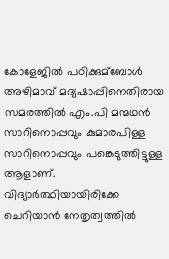കോളേജില്‍ പഠിക്കുമ്ബോള്‍ അഴിമാവ് മദ്യഷാപ്പിനെതിരായ സമരത്തില്‍ എം.പി മന്മഥന്‍ സാറിനൊപ്പവും കുമാരപിള്ള സാറിനൊപ്പവും പങ്കെടുത്തിട്ടുള്ള ആളാണ്. വിദ്യാര്‍ത്ഥിയായിരിക്കേ ചെറിയാന്‍ നേതൃത്വത്തില്‍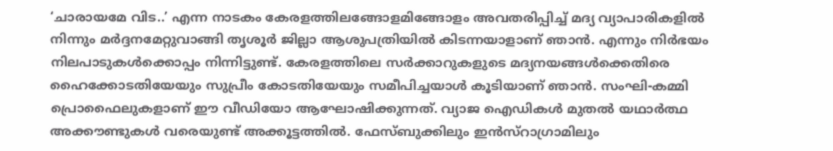‘ചാരായമേ വിട..’ എന്ന നാടകം കേരളത്തിലങ്ങോളമിങ്ങോളം അവതരിപ്പിച്ച്‌ മദ്യ വ്യാപാരികളില്‍ നിന്നും മര്‍ദ്ദനമേറ്റുവാങ്ങി തൃശൂര്‍ ജില്ലാ ആശുപത്രിയില്‍ കിടന്നയാളാണ് ഞാന്‍. എന്നും നിര്‍ഭയം നിലപാടുകള്‍ക്കൊപ്പം നിന്നിട്ടുണ്ട്. കേരളത്തിലെ സര്‍ക്കാറുകളുടെ മദ്യനയങ്ങള്‍ക്കെതിരെ ഹൈക്കോടതിയേയും സുപ്രീം കോടതിയേയും സമീപിച്ചയാള്‍ കൂടിയാണ് ഞാന്‍. സംഘി-കമ്മി പ്രൊഫൈലുകളാണ് ഈ വീഡിയോ ആഘോഷിക്കുന്നത്. വ്യാജ ഐഡികള്‍ മുതല്‍ യഥാര്‍ത്ഥ അക്കൗണ്ടുകള്‍ വരെയുണ്ട് അക്കൂട്ടത്തില്‍. ഫേസ്ബുക്കിലും ഇന്‍സ്റാഗ്രാമിലും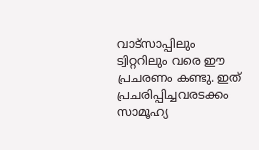വാട്സാപ്പിലും ട്വിറ്ററിലും വരെ ഈ പ്രചരണം കണ്ടു. ഇത് പ്രചരിപ്പിച്ചവരടക്കം സാമൂഹ്യ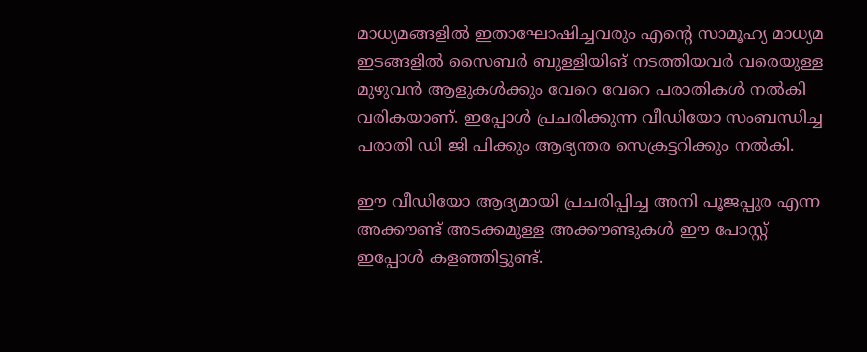മാധ്യമങ്ങളില്‍ ഇതാഘോഷിച്ചവരും എന്റെ സാമൂഹ്യ മാധ്യമ ഇടങ്ങളില്‍ സൈബര്‍ ബുള്ളിയിങ് നടത്തിയവര്‍ വരെയുള്ള മുഴുവന്‍ ആളുകള്‍ക്കും വേറെ വേറെ പരാതികള്‍ നല്‍കി വരികയാണ്. ഇപ്പോള്‍ പ്രചരിക്കുന്ന വീഡിയോ സംബന്ധിച്ച പരാതി ഡി ജി പിക്കും ആഭ്യന്തര സെക്രട്ടറിക്കും നല്‍കി.

ഈ വീഡിയോ ആദ്യമായി പ്രചരിപ്പിച്ച അനി പൂജപ്പുര എന്ന അക്കൗണ്ട് അടക്കമുള്ള അക്കൗണ്ടുകള്‍ ഈ പോസ്റ്റ് ഇപ്പോള്‍ കളഞ്ഞിട്ടുണ്ട്.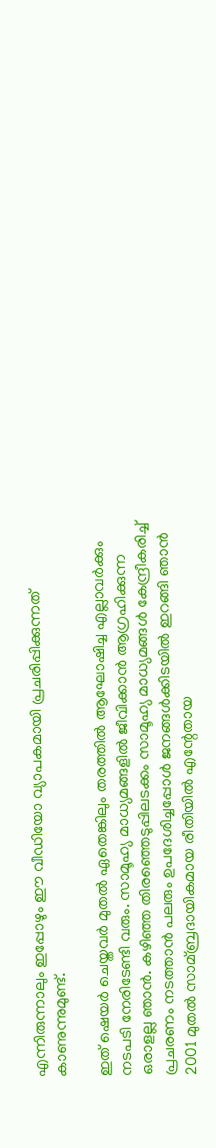എന്നിരുന്നാലും ഇപ്പോഴും ഈ വീഡിയോ വ്യാപകമായി പ്രചരിപ്പിക്കുന്നത്
കാണുന്നുമുണ്ട്.

ഇത് ഷെയര്‍ ചെയ്തവര്‍ മുതല്‍ ഏതെങ്കിലും തരത്തില്‍ ആഘോഷിച്ച എല്ലാവര്‍ക്കും നടപടി നേരിടേണ്ടി വരും. സാമൂഹ്യ മാധ്യമങ്ങളില്‍ ജീവിക്കാന്‍ ആഗ്രഹിക്കുന്ന ഒരാളല്ല ഞാന്‍. കഴിഞ്ഞ തിരഞ്ഞെടുപ്പിലടക്കം സാമൂഹ്യ മാധ്യമങ്ങള്‍ കേന്ദ്രീകരിച്ച്‌ പ്രചരണം നടത്താന്‍ പലരും ഉപദേശിച്ചപ്പോള്‍ ജനങ്ങള്‍ക്കിടയില്‍ ഇറങ്ങി ഞാന്‍ 2001 മുതല്‍ സാമ്ബ്രദായികമായ രീതിയില്‍ എന്റേതായ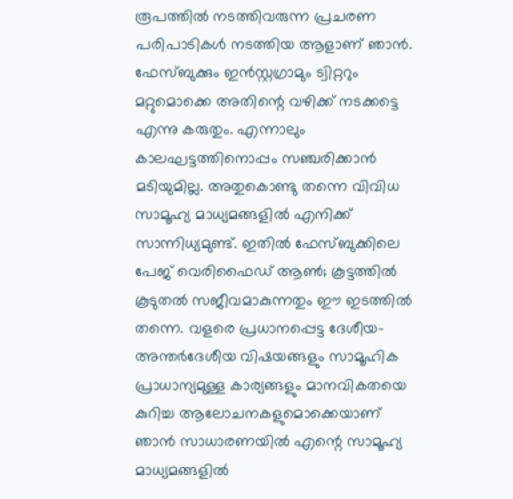രൂപത്തില്‍ നടത്തിവരുന്ന പ്രചരണ പരിപാടികള്‍ നടത്തിയ ആളാണ് ഞാന്‍. ഫേസ്ബുക്കും ഇന്‍സ്റ്റഗ്രാമും ട്വിറ്ററും മറ്റുമൊക്കെ അതിന്റെ വഴിക്ക് നടക്കട്ടെ എന്നു കരുതും. എന്നാലും കാലഘട്ടത്തിനൊപ്പം സഞ്ചരിക്കാന്‍ മടിയുമില്ല. അതുകൊണ്ടു തന്നെ വിവിധ സാമൂഹ്യ മാധ്യമങ്ങളില്‍ എനിക്ക് സാന്നിധ്യമുണ്ട്. ഇതില്‍ ഫേസ്ബുക്കിലെ പേജ് വെരിഫൈഡ് ആണ്‍; കൂട്ടത്തില്‍ കൂടുതല്‍ സജീവമാകുന്നതും ഈ ഇടത്തില്‍ തന്നെ. വളരെ പ്രധാനപ്പെട്ട ദേശീയ-അന്തര്‍ദേശീയ വിഷയങ്ങളും സാമൂഹിക പ്രാധാന്യമുള്ള കാര്യങ്ങളും മാനവികതയെ കുറിച്ച ആലോചനകളുമൊക്കെയാണ് ഞാന്‍ സാധാരണയില്‍ എന്റെ സാമൂഹ്യ മാധ്യമങ്ങളില്‍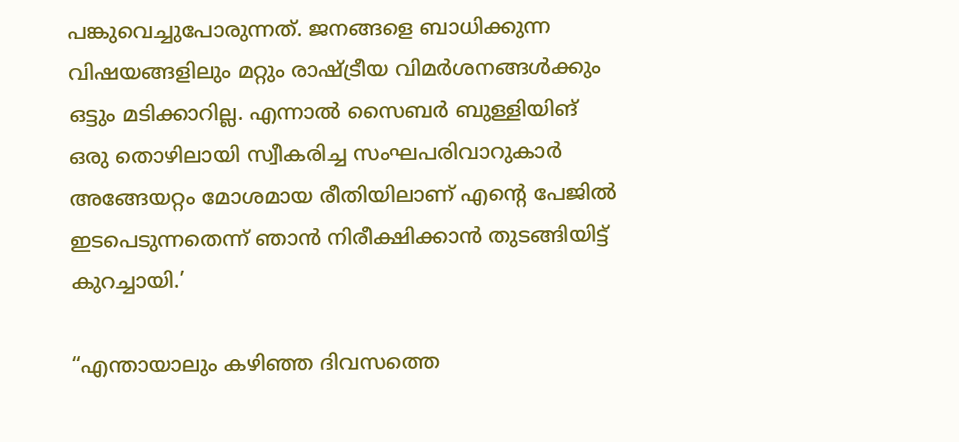പങ്കുവെച്ചുപോരുന്നത്. ജനങ്ങളെ ബാധിക്കുന്ന വിഷയങ്ങളിലും മറ്റും രാഷ്ട്രീയ വിമര്‍ശനങ്ങള്‍ക്കും ഒട്ടും മടിക്കാറില്ല. എന്നാല്‍ സൈബര്‍ ബുള്ളിയിങ് ഒരു തൊഴിലായി സ്വീകരിച്ച സംഘപരിവാറുകാര്‍ അങ്ങേയറ്റം മോശമായ രീതിയിലാണ് എന്റെ പേജില്‍ ഇടപെടുന്നതെന്ന് ഞാന്‍ നിരീക്ഷിക്കാന്‍ തുടങ്ങിയിട്ട് കുറച്ചായി.’

“എന്തായാലും കഴിഞ്ഞ ദിവസത്തെ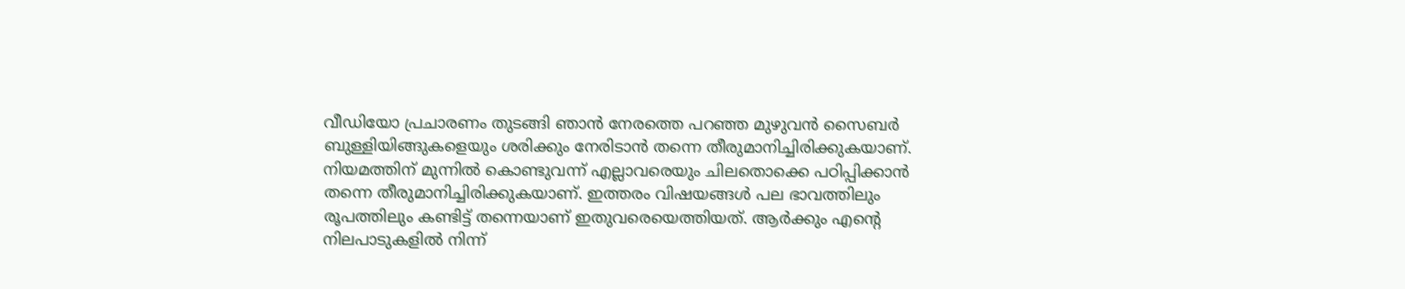വീഡിയോ പ്രചാരണം തുടങ്ങി ഞാന്‍ നേരത്തെ പറഞ്ഞ മുഴുവന്‍ സൈബര്‍ ബുള്ളിയിങ്ങുകളെയും ശരിക്കും നേരിടാന്‍ തന്നെ തീരുമാനിച്ചിരിക്കുകയാണ്. നിയമത്തിന് മുന്നില്‍ കൊണ്ടുവന്ന് എല്ലാവരെയും ചിലതൊക്കെ പഠിപ്പിക്കാന്‍ തന്നെ തീരുമാനിച്ചിരിക്കുകയാണ്. ഇത്തരം വിഷയങ്ങള്‍ പല ഭാവത്തിലും രൂപത്തിലും കണ്ടിട്ട് തന്നെയാണ് ഇതുവരെയെത്തിയത്. ആര്‍ക്കും എന്റെ നിലപാടുകളില്‍ നിന്ന്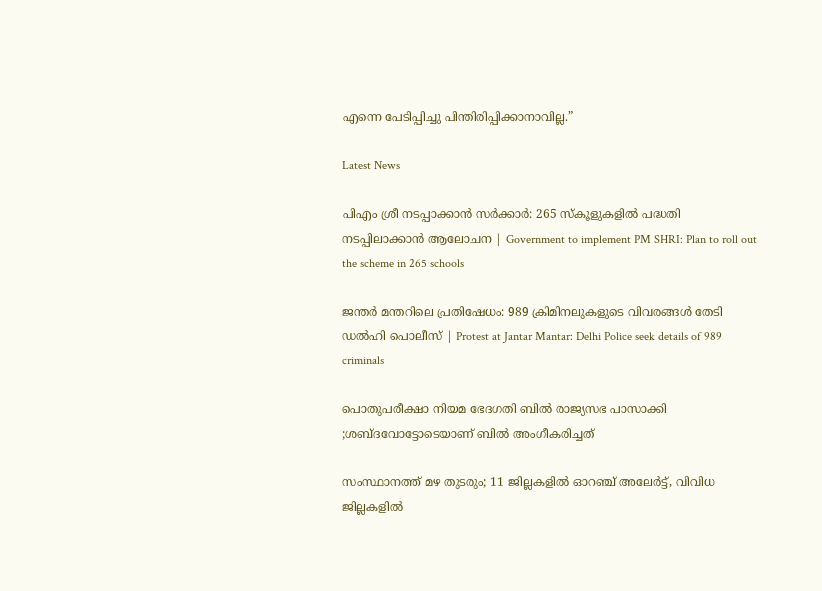എന്നെ പേടിപ്പിച്ചു പിന്തിരിപ്പിക്കാനാവില്ല.”

Latest News

പിഎം ശ്രീ നടപ്പാക്കാൻ സർ‌ക്കാർ: 265 സ്കൂളുകളിൽ പദ്ധതി നടപ്പിലാക്കാൻ ആലോചന | Government to implement PM SHRI: Plan to roll out the scheme in 265 schools

ജന്തർ മന്തറിലെ പ്രതിഷേധം: 989 ക്രിമിനലുകളുടെ വിവരങ്ങൾ തേടി ഡൽഹി പൊലീസ് | Protest at Jantar Mantar: Delhi Police seek details of 989 criminals

പൊതുപരീക്ഷാ നിയമ ഭേദഗതി ബിൽ രാജ്യസഭ പാസാക്കി ;ശബ്ദവോട്ടോടെയാണ് ബിൽ അംഗീകരിച്ചത്

സംസ്ഥാനത്ത് മഴ തുടരും; 11 ജില്ലകളിൽ ഓറഞ്ച് അലേർട്ട്, വിവിധ ജില്ലകളിൽ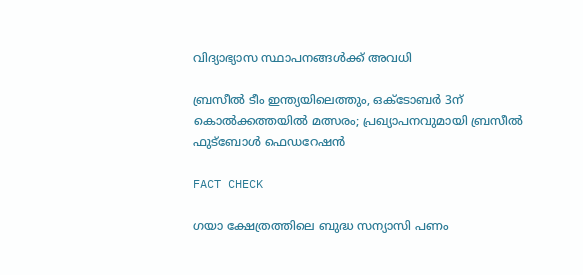വിദ്യാഭ്യാസ സ്ഥാപനങ്ങൾക്ക് അവധി

ബ്രസീൽ ടീം ഇന്ത്യയിലെത്തും, ഒക്ടോബർ 3ന് കൊൽക്കത്തയിൽ മത്സരം; പ്രഖ്യാപനവുമായി ബ്രസീൽ ഫുട്ബോൾ ഫെഡറേഷൻ

FACT CHECK

ഗയാ ക്ഷേത്രത്തിലെ ബുദ്ധ സന്യാസി പണം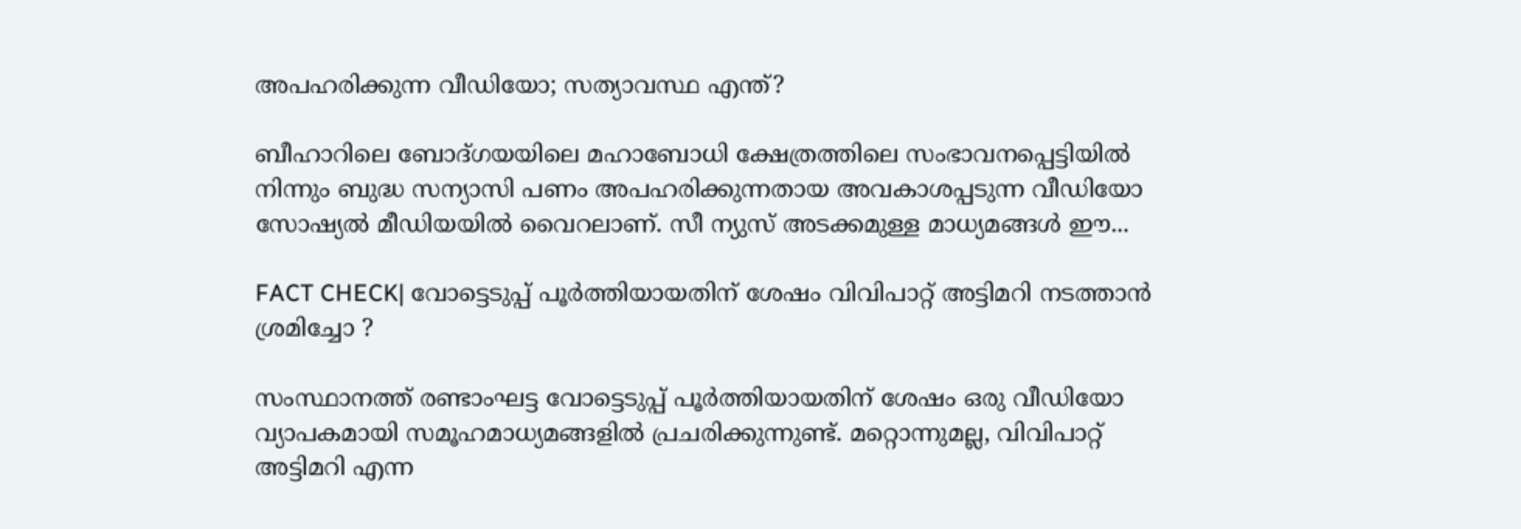അപഹരിക്കുന്ന വീഡിയോ; സത്യാവസ്ഥ എന്ത്?

ബീഹാറിലെ ബോദ്ഗയയിലെ മഹാബോധി ക്ഷേത്രത്തിലെ സംഭാവനപ്പെട്ടിയില്‍ നിന്നും ബുദ്ധ സന്യാസി പണം അപഹരിക്കുന്നതായ അവകാശപ്പടുന്ന വീഡിയോ സോഷ്യല്‍ മീഡിയയില്‍ വൈറലാണ്. സീ ന്യുസ് അടക്കമുള്ള മാധ്യമങ്ങള്‍ ഈ...

FACT CHECK| വോട്ടെടുപ്പ് പൂർത്തിയായതിന് ശേഷം വിവിപാറ്റ് അട്ടിമറി നടത്താൻ ശ്രമിച്ചോ ?

സംസ്ഥാനത്ത് രണ്ടാംഘട്ട വോട്ടെടുപ്പ് പൂർത്തിയായതിന് ശേഷം ഒരു വീഡിയോ വ്യാപകമായി സമൂഹമാധ്യമങ്ങളിൽ പ്രചരിക്കുന്നുണ്ട്. മറ്റൊന്നുമല്ല, വിവിപാറ്റ് അട്ടിമറി എന്ന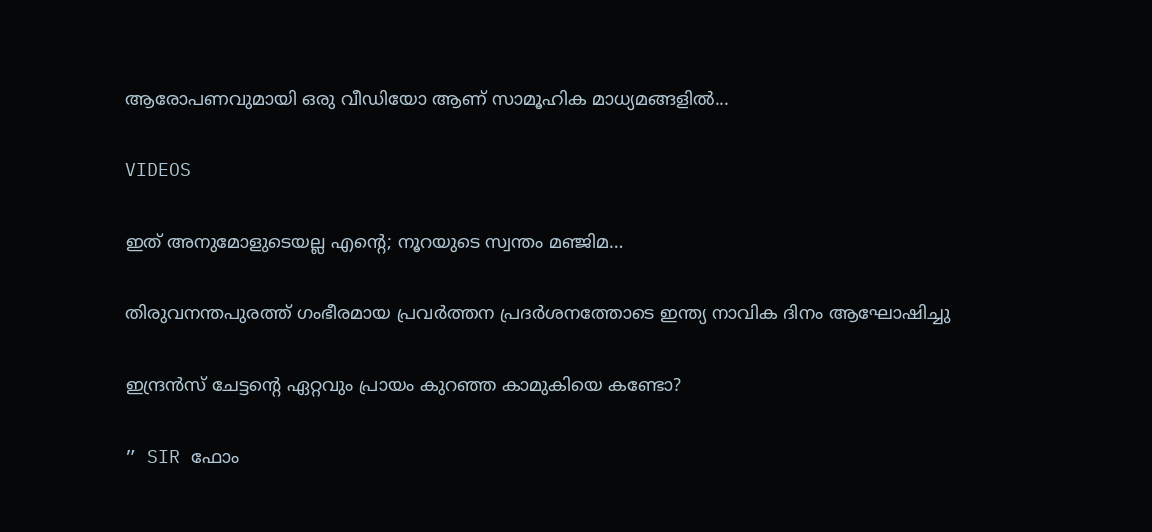ആരോപണവുമായി ഒരു വീഡിയോ ആണ് സാമൂഹിക മാധ്യമങ്ങളിൽ...

VIDEOS

ഇത് അനുമോളുടെയല്ല എന്റെ; നൂറയുടെ സ്വന്തം മഞ്ജിമ…

തിരുവനന്തപുരത്ത് ഗംഭീരമായ പ്രവർത്തന പ്രദർശനത്തോടെ ഇന്ത്യ നാവിക ദിനം ആഘോഷിച്ചു

ഇന്ദ്രൻസ് ചേട്ടന്റെ ഏറ്റവും പ്രായം കുറഞ്ഞ കാമുകിയെ കണ്ടോ?

” SIR ഫോം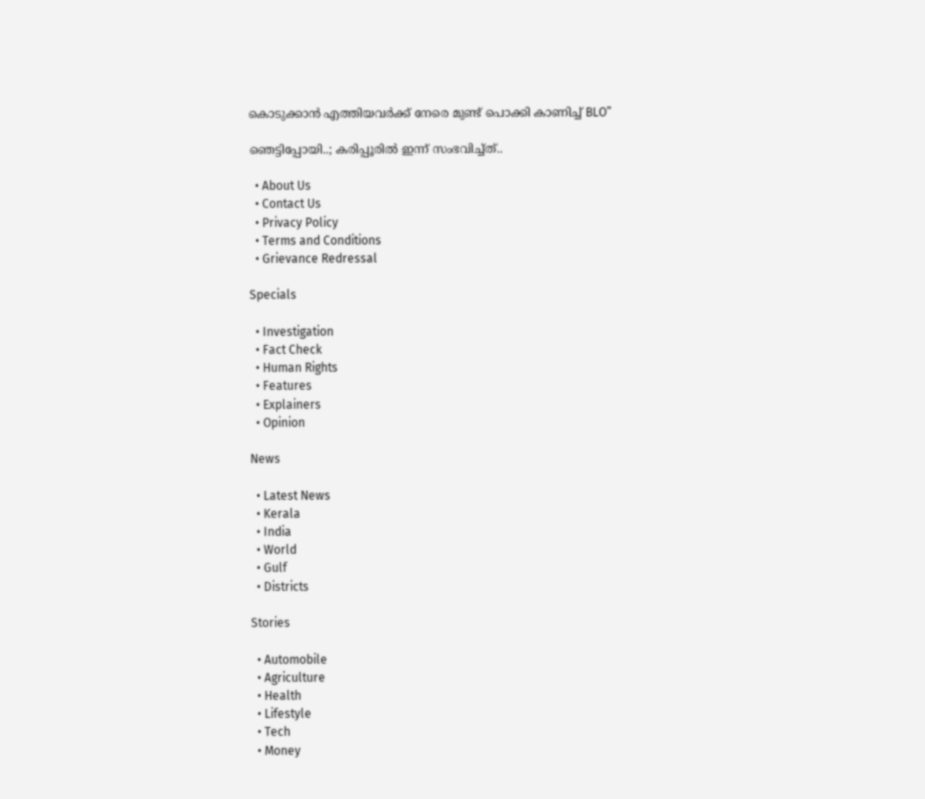കൊടുക്കാൻ എത്തിയവർക്ക് നേരെ മുണ്ട് പൊക്കി കാണിച്ച് BLO”

ഞെട്ടിപ്പോയി..; കരിപ്പൂരിൽ ഇന്ന് സംഭവിച്ച്ത്..

  • About Us
  • Contact Us
  • Privacy Policy
  • Terms and Conditions
  • Grievance Redressal

Specials

  • Investigation
  • Fact Check
  • Human Rights
  • Features
  • Explainers
  • Opinion

News

  • Latest News
  • Kerala
  • India
  • World
  • Gulf
  • Districts

Stories

  • Automobile
  • Agriculture
  • Health
  • Lifestyle
  • Tech
  • Money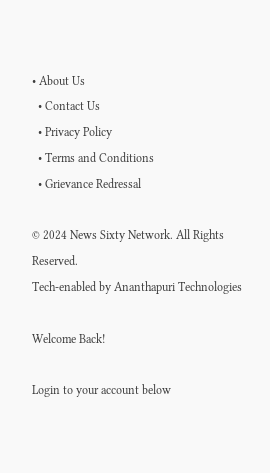• About Us
  • Contact Us
  • Privacy Policy
  • Terms and Conditions
  • Grievance Redressal

© 2024 News Sixty Network. All Rights Reserved.
Tech-enabled by Ananthapuri Technologies

Welcome Back!

Login to your account below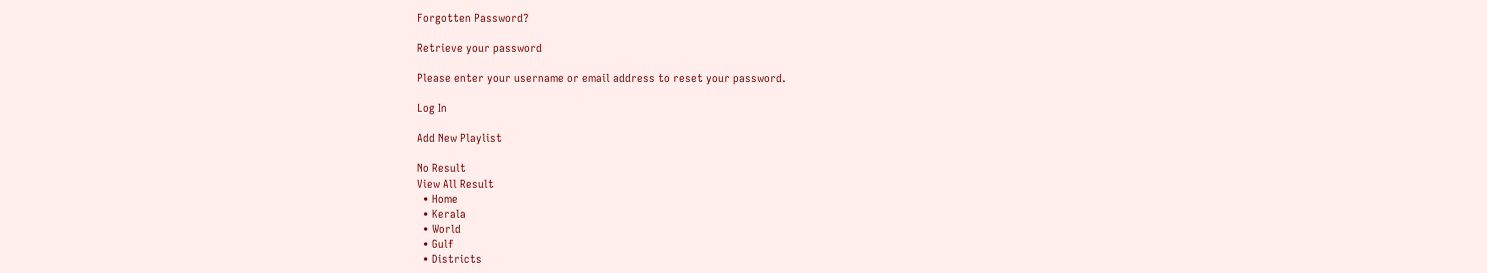Forgotten Password?

Retrieve your password

Please enter your username or email address to reset your password.

Log In

Add New Playlist

No Result
View All Result
  • Home
  • Kerala
  • World
  • Gulf
  • Districts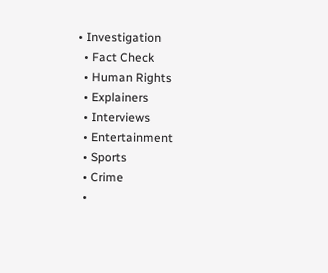• Investigation
  • Fact Check
  • Human Rights
  • Explainers
  • Interviews
  • Entertainment
  • Sports
  • Crime
  •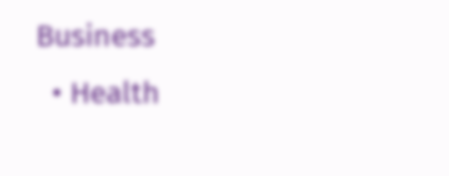Business
  • Health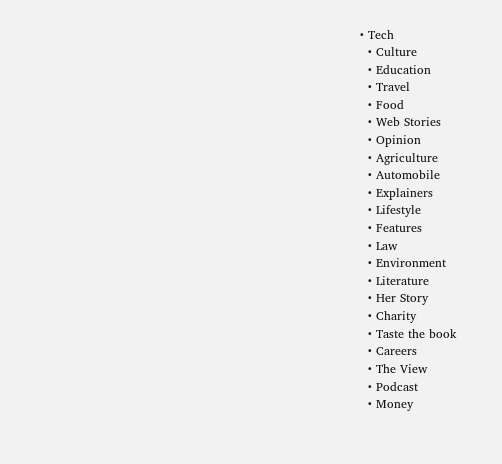• Tech
  • Culture
  • Education
  • Travel
  • Food
  • Web Stories
  • Opinion
  • Agriculture
  • Automobile
  • Explainers
  • Lifestyle
  • Features
  • Law
  • Environment
  • Literature
  • Her Story
  • Charity
  • Taste the book
  • Careers
  • The View
  • Podcast
  • Money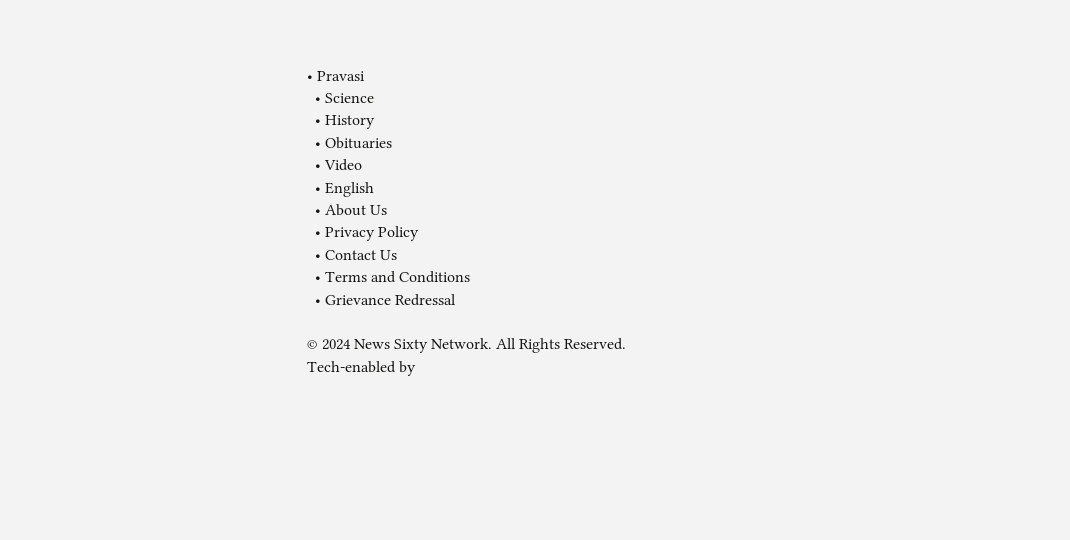• Pravasi
  • Science
  • History
  • Obituaries
  • Video
  • English
  • About Us
  • Privacy Policy
  • Contact Us
  • Terms and Conditions
  • Grievance Redressal

© 2024 News Sixty Network. All Rights Reserved.
Tech-enabled by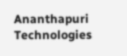Ananthapuri Technologies